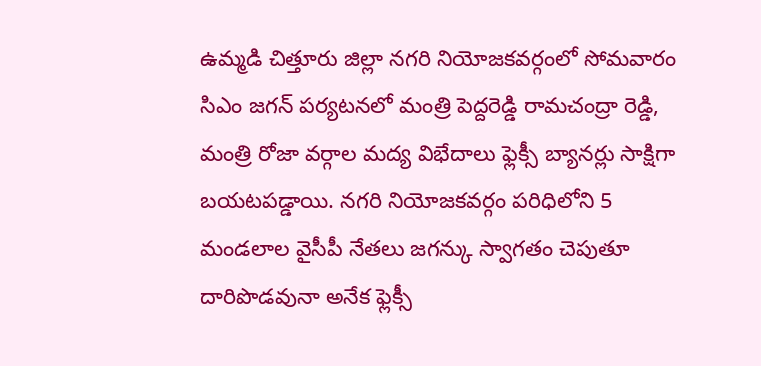ఉమ్మడి చిత్తూరు జిల్లా నగరి నియోజకవర్గంలో సోమవారం సిఎం జగన్ పర్యటనలో మంత్రి పెద్దరెడ్డి రామచంద్రా రెడ్డి, మంత్రి రోజా వర్గాల మద్య విభేదాలు ఫ్లెక్సీ బ్యానర్లు సాక్షిగా బయటపడ్డాయి. నగరి నియోజకవర్గం పరిధిలోని 5 మండలాల వైసీపీ నేతలు జగన్కు స్వాగతం చెపుతూ దారిపొడవునా అనేక ఫ్లెక్సీ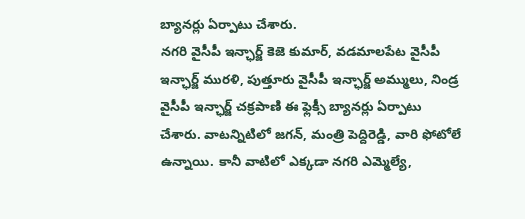బ్యానర్లు ఏర్పాటు చేశారు.
నగరి వైసీపీ ఇన్ఛార్జ్ కెజె కుమార్, వడమాలపేట వైసీపీ ఇన్ఛార్జ్ మురళి, పుత్తూరు వైసీపీ ఇన్ఛార్జ్ అమ్ములు, నిండ్ర వైసీపీ ఇన్ఛార్జ్ చక్రపాణి ఈ ఫ్లెక్సీ బ్యానర్లు ఏర్పాటు చేశారు. వాటన్నిటిలో జగన్, మంత్రి పెద్దిరెడ్డి, వారి ఫోటోలే ఉన్నాయి. కానీ వాటిలో ఎక్కడా నగరి ఎమ్మెల్యే,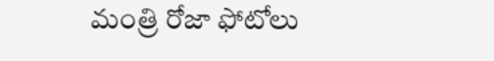మంత్రి రోజా ఫోటోలు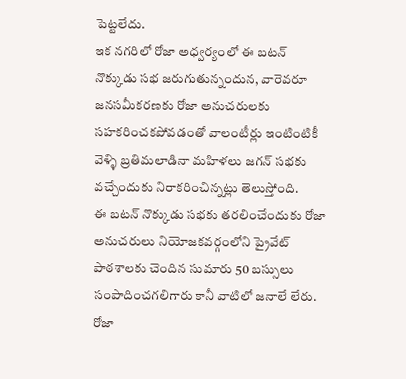పెట్టలేదు.
ఇక నగరిలో రోజా అధ్వర్యంలో ఈ బటన్ నొక్కుడు సభ జరుగుతున్నందున, వారెవరూ జనసమీకరణకు రోజా అనుచరులకు సహకరించకపోవడంతో వాలంటీర్లు ఇంటింటికీ వెళ్ళి బ్రతిమలాడినా మహిళలు జగన్ సభకు వచ్చేందుకు నిరాకరించిన్నట్లు తెలుస్తోంది.
ఈ బటన్ నొక్కుడు సభకు తరలించేందుకు రోజా అనుచరులు నియోజకవర్గంలోని ప్రైవేట్ పాఠశాలకు చెందిన సుమారు 50 బస్సులు సంపాదించగలిగారు కానీ వాటిలో జనాలే లేరు. రోజా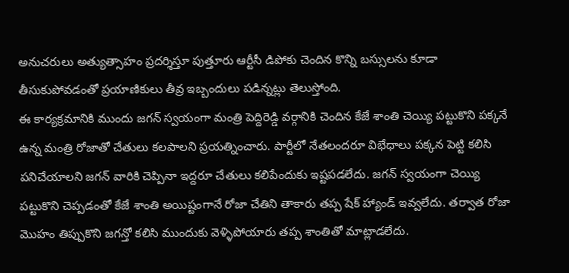అనుచరులు అత్యుత్సాహం ప్రదర్శిస్తూ పుత్తూరు ఆర్టీసీ డిపోకు చెందిన కొన్ని బస్సులను కూడా తీసుకుపోవడంతో ప్రయాణికులు తీవ్ర ఇబ్బందులు పడిన్నట్లు తెలుస్తోంది.
ఈ కార్యక్రమానికి ముందు జగన్ స్వయంగా మంత్రి పెద్దిరెడ్డి వర్గానికి చెందిన కేజే శాంతి చెయ్యి పట్టుకొని పక్కనే ఉన్న మంత్రి రోజాతో చేతులు కలపాలని ప్రయత్నించారు. పార్టీలో నేతలందరూ విభేధాలు పక్కన పెట్టి కలిసి పనిచేయాలని జగన్ వారికి చెప్పినా ఇద్దరూ చేతులు కలిపేందుకు ఇష్టపడలేదు. జగన్ స్వయంగా చెయ్యి పట్టుకొని చెప్పడంతో కేజే శాంతి అయిష్టంగానే రోజా చేతిని తాకారు తప్ప షేక్ హ్యాండ్ ఇవ్వలేదు. తర్వాత రోజా మొహం తిప్పుకొని జగన్తో కలిసి ముందుకు వెళ్ళిపోయారు తప్ప శాంతితో మాట్లాడలేదు.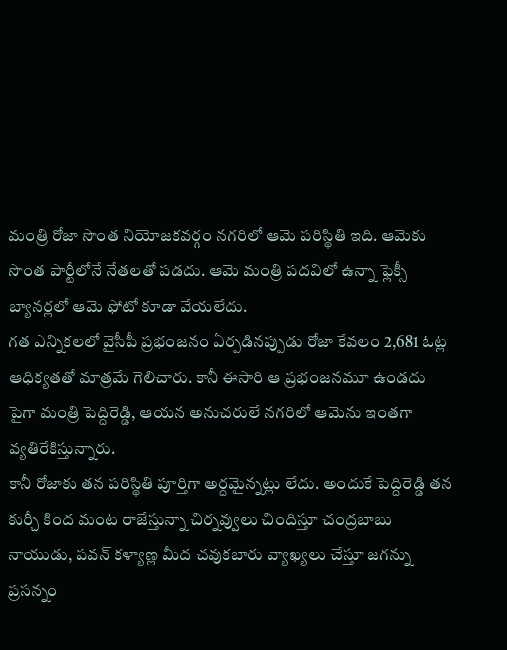మంత్రి రోజా సొంత నియోజకవర్గం నగరిలో ఆమె పరిస్థితి ఇది. ఆమెకు సొంత పార్టీలోనే నేతలతో పడదు. ఆమె మంత్రి పదవిలో ఉన్నా ఫ్లెక్సీ బ్యానర్లలో ఆమె ఫోటో కూడా వేయలేదు.
గత ఎన్నికలలో వైసీపీ ప్రభంజనం ఏర్పడినప్పుడు రోజా కేవలం 2,681 ఓట్ల ఆధిక్యతతో మాత్రమే గెలిచారు. కానీ ఈసారి ఆ ప్రభంజనమూ ఉండదు పైగా మంత్రి పెద్దిరెడ్డి, ఆయన అనుచరులే నగరిలో ఆమెను ఇంతగా వ్యతిరేకిస్తున్నారు.
కానీ రోజాకు తన పరిస్థితి పూర్తిగా అర్దమైన్నట్లు లేదు. అందుకే పెద్దిరెడ్డి తన కుర్చీ కింద మంట రాజేస్తున్నా చిర్నవ్వులు చిందిస్తూ చంద్రబాబు నాయుడు, పవన్ కళ్యాణ్ల మీద చవుకబారు వ్యాఖ్యలు చేస్తూ జగన్ను ప్రసన్నం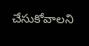చేసుకోవాలని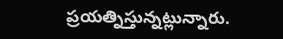ప్రయత్నిస్తున్నట్లున్నారు.